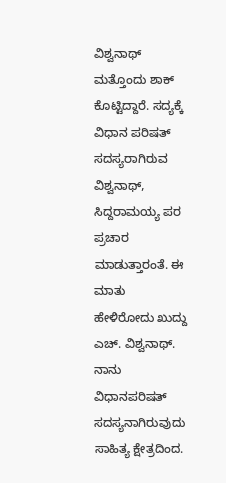ವಿಶ್ವನಾಥ್ ಮತ್ತೊಂದು ಶಾಕ್ ಕೊಟ್ಟಿದ್ದಾರೆ. ಸದ್ಯಕ್ಕೆ ವಿಧಾನ ಪರಿಷತ್ ಸದಸ್ಯರಾಗಿರುವ ವಿಶ್ವನಾಥ್, ಸಿದ್ದರಾಮಯ್ಯ ಪರ ಪ್ರಚಾರ ಮಾಡುತ್ತಾರಂತೆ. ಈ ಮಾತು ಹೇಳಿರೋದು ಖುದ್ದು ಎಚ್. ವಿಶ್ವನಾಥ್. ನಾನು ವಿಧಾನಪರಿಷತ್ ಸದಸ್ಯನಾಗಿರುವುದು ಸಾಹಿತ್ಯ ಕ್ಷೇತ್ರದಿಂದ.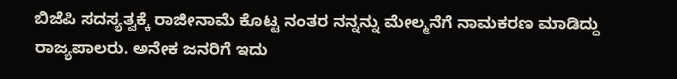ಬಿಜೆಪಿ ಸದಸ್ಯತ್ವಕ್ಕೆ ರಾಜೀನಾಮೆ ಕೊಟ್ಟ ನಂತರ ನನ್ನನ್ನು ಮೇಲ್ಮನೆಗೆ ನಾಮಕರಣ ಮಾಡಿದ್ದು ರಾಜ್ಯಪಾಲರು. ಅನೇಕ ಜನರಿಗೆ ಇದು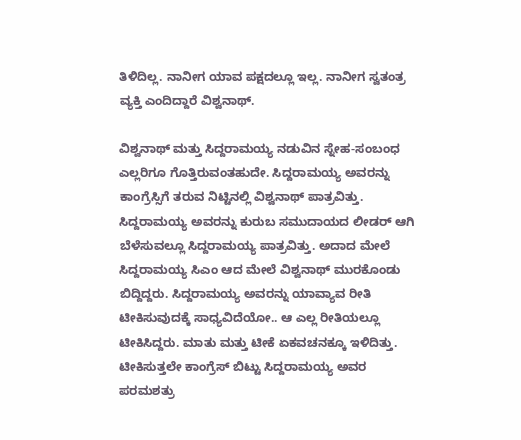ತಿಳಿದಿಲ್ಲ. ನಾನೀಗ ಯಾವ ಪಕ್ಷದಲ್ಲೂ ಇಲ್ಲ. ನಾನೀಗ ಸ್ವತಂತ್ರ ವ್ಯಕ್ತಿ ಎಂದಿದ್ದಾರೆ ವಿಶ್ವನಾಥ್.

ವಿಶ್ವನಾಥ್ ಮತ್ತು ಸಿದ್ದರಾಮಯ್ಯ ನಡುವಿನ ಸ್ನೇಹ-ಸಂಬಂಧ ಎಲ್ಲರಿಗೂ ಗೊತ್ತಿರುವಂತಹುದೇ. ಸಿದ್ದರಾಮಯ್ಯ ಅವರನ್ನು ಕಾಂಗ್ರೆಸ್ಸಿಗೆ ತರುವ ನಿಟ್ಟಿನಲ್ಲಿ ವಿಶ್ವನಾಥ್ ಪಾತ್ರವಿತ್ತು. ಸಿದ್ದರಾಮಯ್ಯ ಅವರನ್ನು ಕುರುಬ ಸಮುದಾಯದ ಲೀಡರ್ ಆಗಿ ಬೆಳೆಸುವಲ್ಲೂ ಸಿದ್ದರಾಮಯ್ಯ ಪಾತ್ರವಿತ್ತು. ಅದಾದ ಮೇಲೆ ಸಿದ್ದರಾಮಯ್ಯ ಸಿಎಂ ಆದ ಮೇಲೆ ವಿಶ್ವನಾಥ್ ಮುರಕೊಂಡು ಬಿದ್ದಿದ್ದರು. ಸಿದ್ದರಾಮಯ್ಯ ಅವರನ್ನು ಯಾವ್ಯಾವ ರೀತಿ ಟೀಕಿಸುವುದಕ್ಕೆ ಸಾಧ್ಯವಿದೆಯೋ.. ಆ ಎಲ್ಲ ರೀತಿಯಲ್ಲೂ ಟೀಕಿಸಿದ್ದರು. ಮಾತು ಮತ್ತು ಟೀಕೆ ಏಕವಚನಕ್ಕೂ ಇಳಿದಿತ್ತು. ಟೀಕಿಸುತ್ತಲೇ ಕಾಂಗ್ರೆಸ್ ಬಿಟ್ಟು ಸಿದ್ದರಾಮಯ್ಯ ಅವರ ಪರಮಶತ್ರು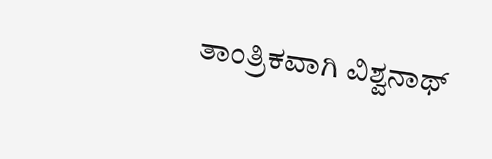ತಾಂತ್ರಿಕವಾಗಿ ವಿಶ್ವನಾಥ್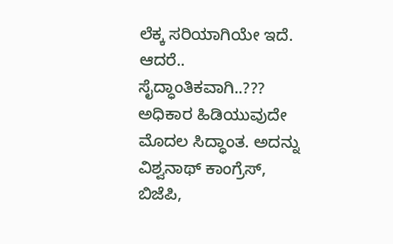ಲೆಕ್ಕ ಸರಿಯಾಗಿಯೇ ಇದೆ. ಆದರೆ.. ಸೈದ್ಧಾಂತಿಕವಾಗಿ..??? ಅಧಿಕಾರ ಹಿಡಿಯುವುದೇ ಮೊದಲ ಸಿದ್ಧಾಂತ. ಅದನ್ನು ವಿಶ್ವನಾಥ್ ಕಾಂಗ್ರೆಸ್, ಬಿಜೆಪಿ,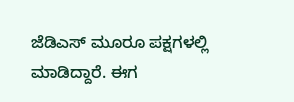ಜೆಡಿಎಸ್ ಮೂರೂ ಪಕ್ಷಗಳಲ್ಲಿ ಮಾಡಿದ್ದಾರೆ. ಈಗ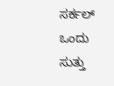ಸರ್ಕಲ್ ಒಂದು ಸುತ್ತು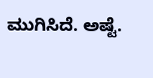ಮುಗಿಸಿದೆ. ಅಷ್ಟೆ.